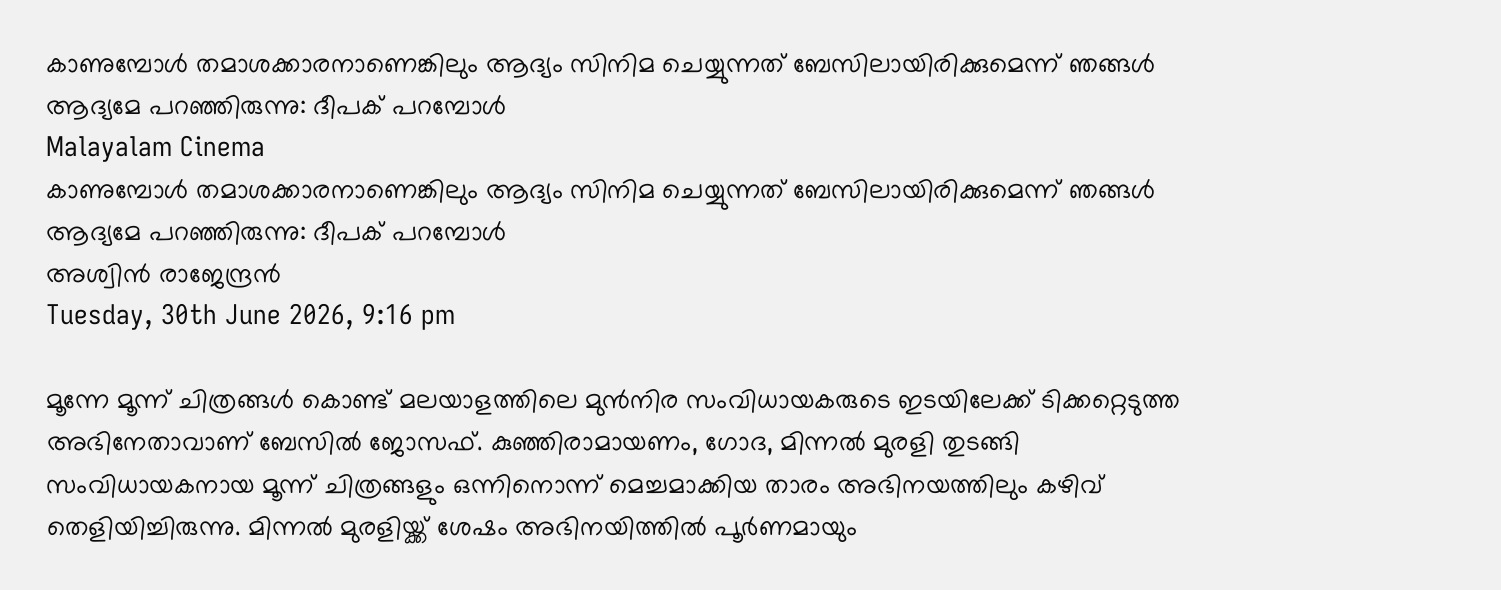കാണുമ്പോള്‍ തമാശക്കാരനാണെങ്കിലും ആദ്യം സിനിമ ചെയ്യുന്നത് ബേസിലായിരിക്കുമെന്ന് ഞങ്ങള്‍ ആദ്യമേ പറഞ്ഞിരുന്നു: ദീപക് പറമ്പോള്‍
Malayalam Cinema
കാണുമ്പോള്‍ തമാശക്കാരനാണെങ്കിലും ആദ്യം സിനിമ ചെയ്യുന്നത് ബേസിലായിരിക്കുമെന്ന് ഞങ്ങള്‍ ആദ്യമേ പറഞ്ഞിരുന്നു: ദീപക് പറമ്പോള്‍
അശ്വിന്‍ രാജേന്ദ്രന്‍
Tuesday, 30th June 2026, 9:16 pm

മൂന്നേ മൂന്ന് ചിത്രങ്ങള്‍ കൊണ്ട് മലയാളത്തിലെ മുന്‍നിര സംവിധായകരുടെ ഇടയിലേക്ക് ടിക്കറ്റെടുത്ത അഭിനേതാവാണ് ബേസില്‍ ജോസഫ്. കുഞ്ഞിരാമായണം, ഗോദ, മിന്നല്‍ മുരളി തുടങ്ങി സംവിധായകനായ മൂന്ന് ചിത്രങ്ങളും ഒന്നിനൊന്ന് മെച്ചമാക്കിയ താരം അഭിനയത്തിലും കഴിവ് തെളിയിച്ചിരുന്നു. മിന്നല്‍ മുരളിയ്ക്ക് ശേഷം അഭിനയിത്തില്‍ പൂര്‍ണമായും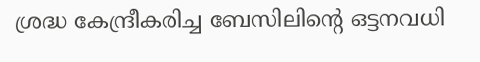ശ്രദ്ധ കേന്ദ്രീകരിച്ച ബേസിലിന്റെ ഒട്ടനവധി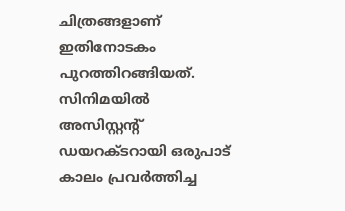ചിത്രങ്ങളാണ് ഇതിനോടകം പുറത്തിറങ്ങിയത്. സിനിമയില്‍ അസിസ്റ്റന്റ് ഡയറക്ടറായി ഒരുപാട് കാലം പ്രവര്‍ത്തിച്ച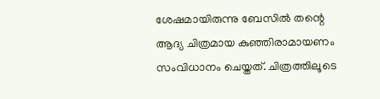ശേഷമായിരുന്നു ബേസില്‍ തന്റെ ആദ്യ ചിത്രമായ കുഞ്ഞിരാമായണം സംവിധാനം ചെയ്തത്. ചിത്രത്തിലൂടെ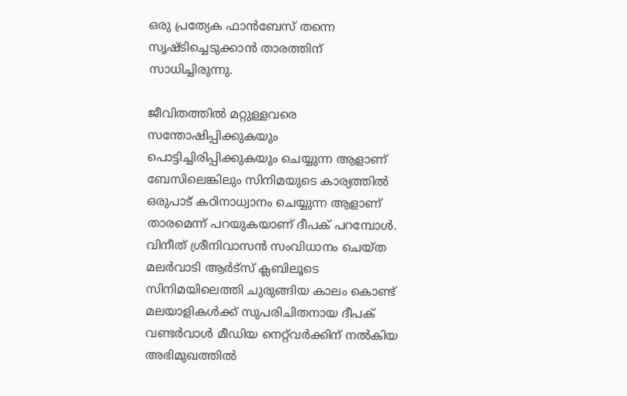ഒരു പ്രത്യേക ഫാന്‍ബേസ് തന്നെ സൃഷ്ടിച്ചെടുക്കാന്‍ താരത്തിന് സാധിച്ചിരുന്നു.

ജീവിതത്തില്‍ മറ്റുള്ളവരെ സന്തോഷിപ്പിക്കുകയും പൊട്ടിച്ചിരിപ്പിക്കുകയും ചെയ്യുന്ന ആളാണ് ബേസിലെങ്കിലും സിനിമയുടെ കാര്യത്തില്‍ ഒരുപാട് കഠിനാധ്വാനം ചെയ്യുന്ന ആളാണ് താരമെന്ന് പറയുകയാണ് ദീപക് പറമ്പോള്‍. വിനീത് ശ്രീനിവാസന്‍ സംവിധാനം ചെയ്ത മലര്‍വാടി ആര്‍ട്‌സ് ക്ലബിലൂടെ സിനിമയിലെത്തി ചുരുങ്ങിയ കാലം കൊണ്ട് മലയാളികള്‍ക്ക് സുപരിചിതനായ ദീപക് വണ്ടര്‍വാള്‍ മീഡിയ നെറ്റ്‌വര്‍ക്കിന് നല്‍കിയ അഭിമുഖത്തില്‍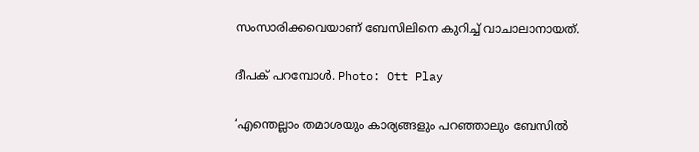സംസാരിക്കവെയാണ് ബേസിലിനെ കുറിച്ച് വാചാലാനായത്.

ദീപക് പറമ്പോള്‍. Photo: Ott Play

‘എന്തെല്ലാം തമാശയും കാര്യങ്ങളും പറഞ്ഞാലും ബേസില്‍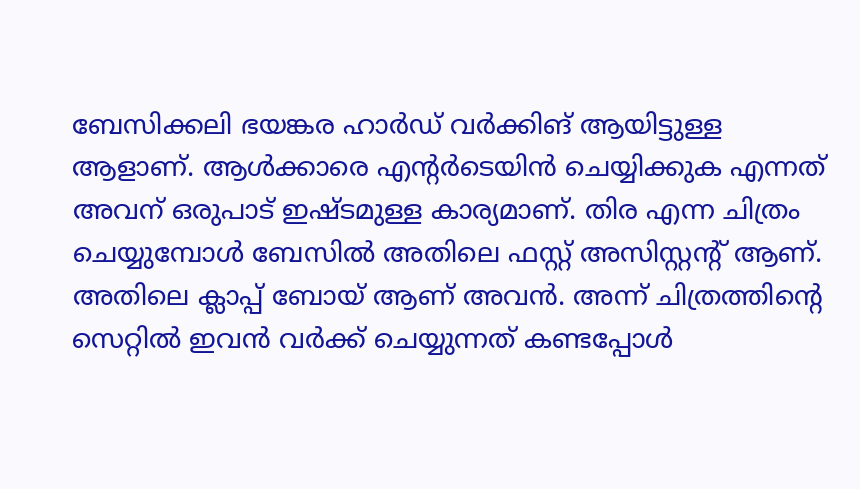ബേസിക്കലി ഭയങ്കര ഹാര്‍ഡ് വര്‍ക്കിങ് ആയിട്ടുള്ള ആളാണ്. ആള്‍ക്കാരെ എന്റര്‍ടെയിന്‍ ചെയ്യിക്കുക എന്നത് അവന് ഒരുപാട് ഇഷ്ടമുള്ള കാര്യമാണ്. തിര എന്ന ചിത്രം ചെയ്യുമ്പോള്‍ ബേസില്‍ അതിലെ ഫസ്റ്റ് അസിസ്റ്റന്റ് ആണ്. അതിലെ ക്ലാപ്പ് ബോയ് ആണ് അവന്‍. അന്ന് ചിത്രത്തിന്റെ സെറ്റില്‍ ഇവന്‍ വര്‍ക്ക് ചെയ്യുന്നത് കണ്ടപ്പോള്‍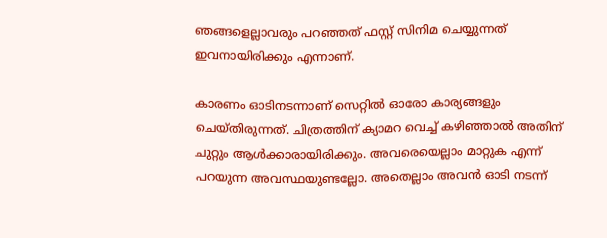ഞങ്ങളെല്ലാവരും പറഞ്ഞത് ഫസ്റ്റ് സിനിമ ചെയ്യുന്നത് ഇവനായിരിക്കും എന്നാണ്.

കാരണം ഓടിനടന്നാണ് സെറ്റില്‍ ഓരോ കാര്യങ്ങളും ചെയ്തിരുന്നത്. ചിത്രത്തിന് ക്യാമറ വെച്ച് കഴിഞ്ഞാല്‍ അതിന് ചുറ്റും ആള്‍ക്കാരായിരിക്കും. അവരെയെല്ലാം മാറ്റുക എന്ന് പറയുന്ന അവസ്ഥയുണ്ടല്ലോ. അതെല്ലാം അവന്‍ ഓടി നടന്ന്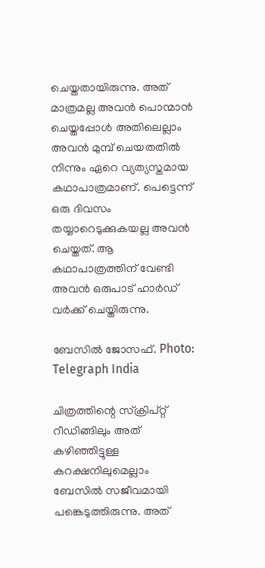ചെയ്തതായിരുന്നു. അത് മാത്രമല്ല അവന്‍ പൊന്മാന്‍ ചെയ്തപ്പോള്‍ അതിലെല്ലാം അവന്‍ മുമ്പ് ചെയതതില്‍ നിന്നും ഏറെ വ്യത്യസ്തമായ കഥാപാത്രമാണ്. പെട്ടെന്ന് ഒരു ദിവസം തയ്യാറെടുക്കുകയല്ല അവന്‍ ചെയ്തത്. ആ കഥാപാത്രത്തിന് വേണ്ടി അവന്‍ ഒരുപാട് ഹാര്‍ഡ് വര്‍ക്ക് ചെയ്തിരുന്നു.

ബേസില്‍ ജോസഫ്. Photo: Telegraph India

ചിത്രത്തിന്റെ സ്‌ക്രിപ്റ്റ് റീഡിങ്ങിലും അത് കഴിഞ്ഞിട്ടുള്ള കറക്ഷനിലുമെല്ലാം ബേസില്‍ സജീവമായി പങ്കെടുത്തിരുന്നു. അത്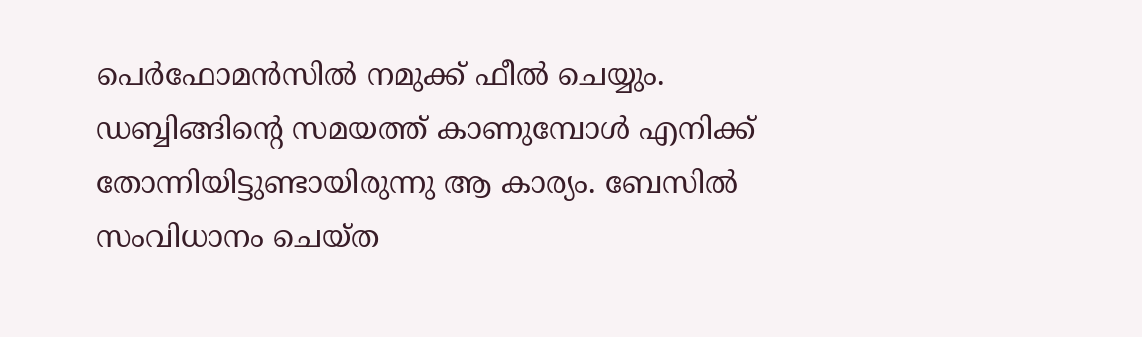പെര്‍ഫോമന്‍സില്‍ നമുക്ക് ഫീല്‍ ചെയ്യും. ഡബ്ബിങ്ങിന്റെ സമയത്ത് കാണുമ്പോള്‍ എനിക്ക് തോന്നിയിട്ടുണ്ടായിരുന്നു ആ കാര്യം. ബേസില്‍ സംവിധാനം ചെയ്ത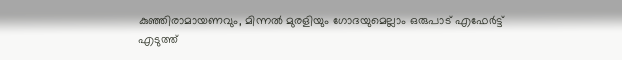കുഞ്ഞിരാമായണവും, മിന്നല്‍ മുരളിയും ഗോദയുമെല്ലാം ഒരുപാട് എഫേര്‍ട്ട് എടുത്ത്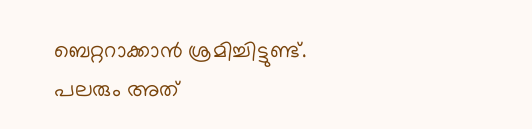ബെറ്ററാക്കാന്‍ ശ്രമിച്ചിട്ടുണ്ട്. പലരും അത്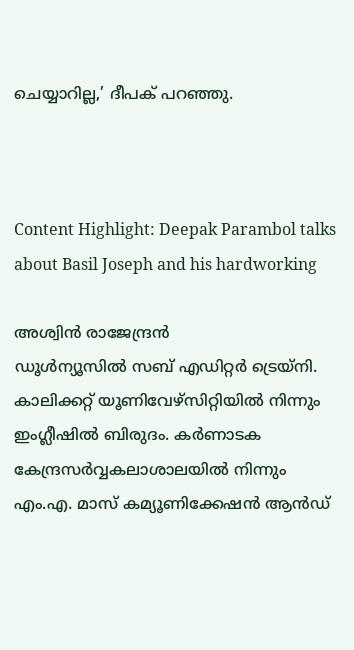ചെയ്യാറില്ല,’ ദീപക് പറഞ്ഞു.



Content Highlight: Deepak Parambol talks about Basil Joseph and his hardworking

അശ്വിന്‍ രാജേന്ദ്രന്‍
ഡൂള്‍ന്യൂസില്‍ സബ് എഡിറ്റര്‍ ട്രെയ്‌നി. കാലിക്കറ്റ് യൂണിവേഴ്സിറ്റിയില്‍ നിന്നും ഇംഗ്ലീഷില്‍ ബിരുദം. കര്‍ണാടക കേന്ദ്രസര്‍വ്വകലാശാലയില്‍ നിന്നും എം.എ. മാസ് കമ്യൂണിക്കേഷന്‍ ആന്‍ഡ്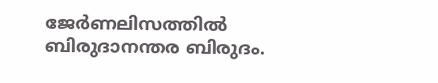ജേര്‍ണലിസത്തില്‍ ബിരുദാനന്തര ബിരുദം.